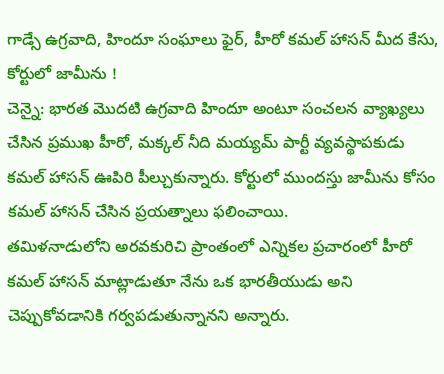గాడ్సే ఉగ్రవాది, హిందూ సంఘాలు ఫైర్, హీరో కమల్ హాసన్ మీద కేసు, కోర్టులో జామీను !
చెన్నై: భారత మొదటి ఉగ్రవాది హిందూ అంటూ సంచలన వ్యాఖ్యలు చేసిన ప్రముఖ హీరో, మక్కల్ నీది మయ్యమ్ పార్టీ వ్యవస్థాపకుడు కమల్ హాసన్ ఊపిరి పీల్చుకున్నారు. కోర్టులో ముందస్తు జామీను కోసం కమల్ హాసన్ చేసిన ప్రయత్నాలు ఫలించాయి.
తమిళనాడులోని అరవకురిచి ప్రాంతంలో ఎన్నికల ప్రచారంలో హీరో కమల్ హాసన్ మాట్లాడుతూ నేను ఒక భారతీయుడు అని చెప్పుకోవడానికి గర్వపడుతున్నానని అన్నారు.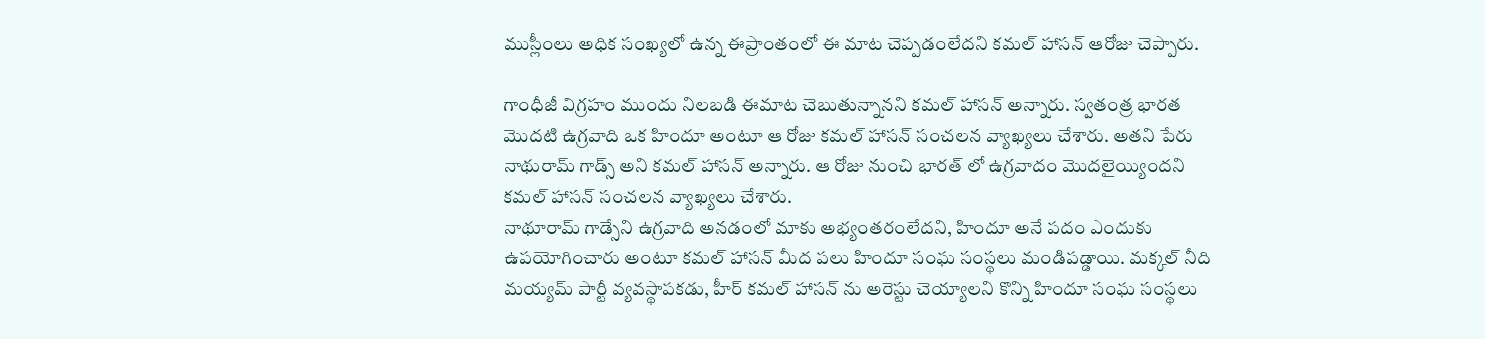ముస్లీంలు అధిక సంఖ్యలో ఉన్న ఈప్రాంతంలో ఈ మాట చెప్పడంలేదని కమల్ హాసన్ ఆరోజు చెప్పారు.

గాంధీజీ విగ్రహం ముందు నిలబడి ఈమాట చెబుతున్నానని కమల్ హాసన్ అన్నారు. స్వతంత్ర భారత మొదటి ఉగ్రవాది ఒక హిందూ అంటూ ఆ రోజు కమల్ హాసన్ సంచలన వ్యాఖ్యలు చేశారు. అతని పేరు నాథురామ్ గాడ్స్ అని కమల్ హాసన్ అన్నారు. ఆ రోజు నుంచి భారత్ లో ఉగ్రవాదం మొదలైయ్యిందని కమల్ హాసన్ సంచలన వ్యాఖ్యలు చేశారు.
నాథూరామ్ గాడ్సేని ఉగ్రవాది అనడంలో మాకు అభ్యంతరంలేదని, హిందూ అనే పదం ఎందుకు ఉపయోగించారు అంటూ కమల్ హాసన్ మీద పలు హిందూ సంఘ సంస్థలు మండిపడ్డాయి. మక్కల్ నీది మయ్యమ్ పార్టీ వ్యవస్థాపకడు, హీర్ కమల్ హాసన్ ను అరెస్టు చెయ్యాలని కొన్ని హిందూ సంఘ సంస్థలు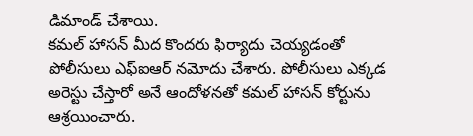డిమాండ్ చేశాయి.
కమల్ హాసన్ మీద కొందరు ఫిర్యాదు చెయ్యడంతో పోలీసులు ఎఫ్ఐఆర్ నమోదు చేశారు. పోలీసులు ఎక్కడ అరెస్టు చేస్తారో అనే ఆందోళనతో కమల్ హాసన్ కోర్టును ఆశ్రయించారు.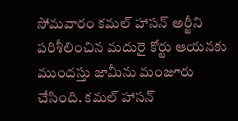సోమవారం కమల్ హాసన్ అర్జీని పరిశీలించిన మదురై కోర్టు ఆయనకు ముందస్తు జామీను మంజూరు చేసింది. కమల్ హాసన్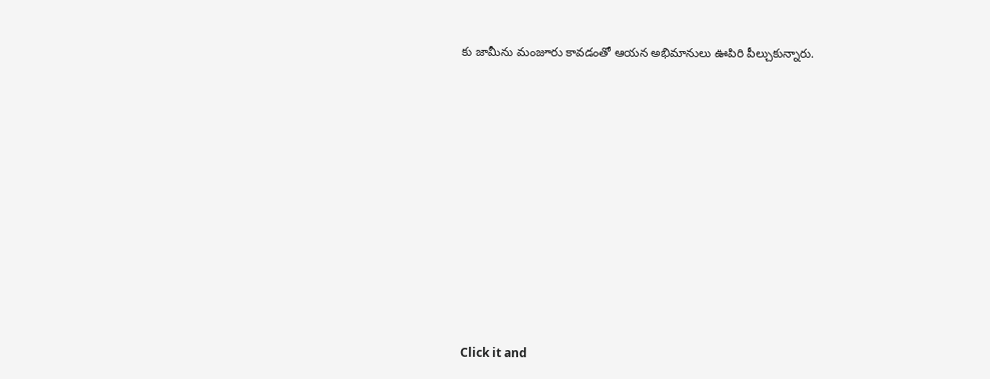కు జామీను మంజూరు కావడంతో ఆయన అభిమానులు ఊపిరి పీల్చుకున్నారు.












Click it and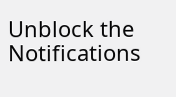Unblock the Notifications